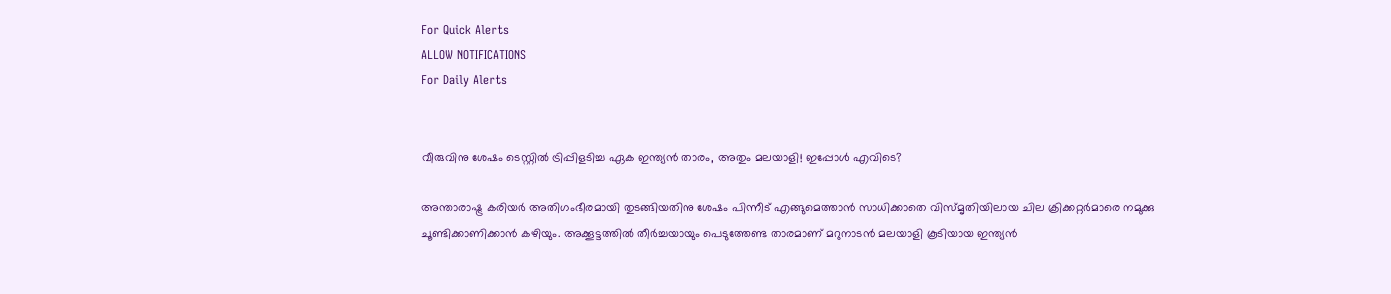For Quick Alerts
ALLOW NOTIFICATIONS
For Daily Alerts


വീരുവിനു ശേഷം ടെസ്റ്റില്‍ ട്രിപ്പിളടിച്ച ഏക ഇന്ത്യന്‍ താരം, അതും മലയാളി! ഇപ്പോള്‍ എവിടെ?

അന്താരാഷ്ട്ര കരിയര്‍ അതിഗംഭീരമായി തുടങ്ങിയതിനു ശേഷം പിന്നീട് എങ്ങുമെത്താന്‍ സാധിക്കാതെ വിസ്മൃതിയിലായ ചില ക്രിക്കറ്റര്‍മാരെ നമുക്കു ചൂണ്ടിക്കാണിക്കാന്‍ കഴിയും. അക്കൂട്ടത്തില്‍ തീര്‍ച്ചയായും പെടുത്തേണ്ട താരമാണ് മറുനാടന്‍ മലയാളി കൂടിയായ ഇന്ത്യന്‍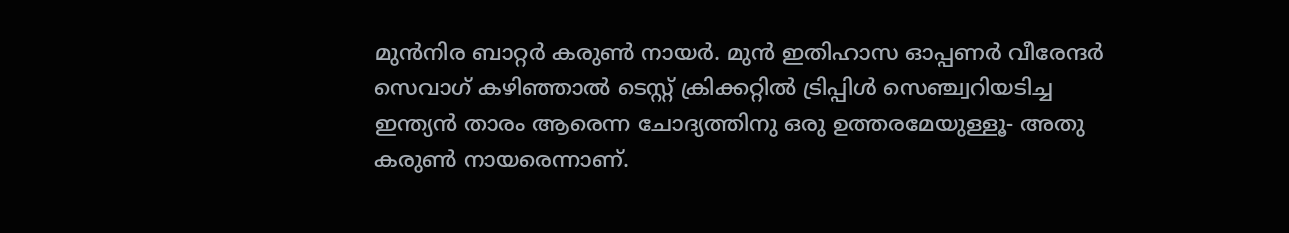മുന്‍നിര ബാറ്റര്‍ കരുണ്‍ നായര്‍. മുന്‍ ഇതിഹാസ ഓപ്പണര്‍ വീരേന്ദര്‍ സെവാഗ് കഴിഞ്ഞാല്‍ ടെസ്റ്റ് ക്രിക്കറ്റില്‍ ട്രിപ്പിള്‍ സെഞ്ച്വറിയടിച്ച ഇന്ത്യന്‍ താരം ആരെന്ന ചോദ്യത്തിനു ഒരു ഉത്തരമേയുള്ളൂ- അതു കരുണ്‍ നായരെന്നാണ്.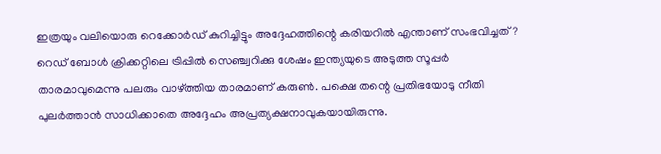ഇത്രയും വലിയൊരു റെക്കോര്‍ഡ് കുറിച്ചിട്ടും അദ്ദേഹത്തിന്റെ കരിയറില്‍ എന്താണ് സംഭവിച്ചത്? റെഡ് ബോള്‍ ക്രിക്കറ്റിലെ ട്രിപ്പില്‍ സെഞ്ച്വറിക്കു ശേഷം ഇന്ത്യയുടെ അടുത്ത സൂപ്പര്‍ താരമാവുമെന്നു പലരും വാഴ്ത്തിയ താരമാണ് കരുണ്‍. പക്ഷെ തന്റെ പ്രതിഭയോടു നീതി പുലര്‍ത്താന്‍ സാധിക്കാതെ അദ്ദേഹം അപ്രത്യക്ഷനാവുകയായിരുന്നു.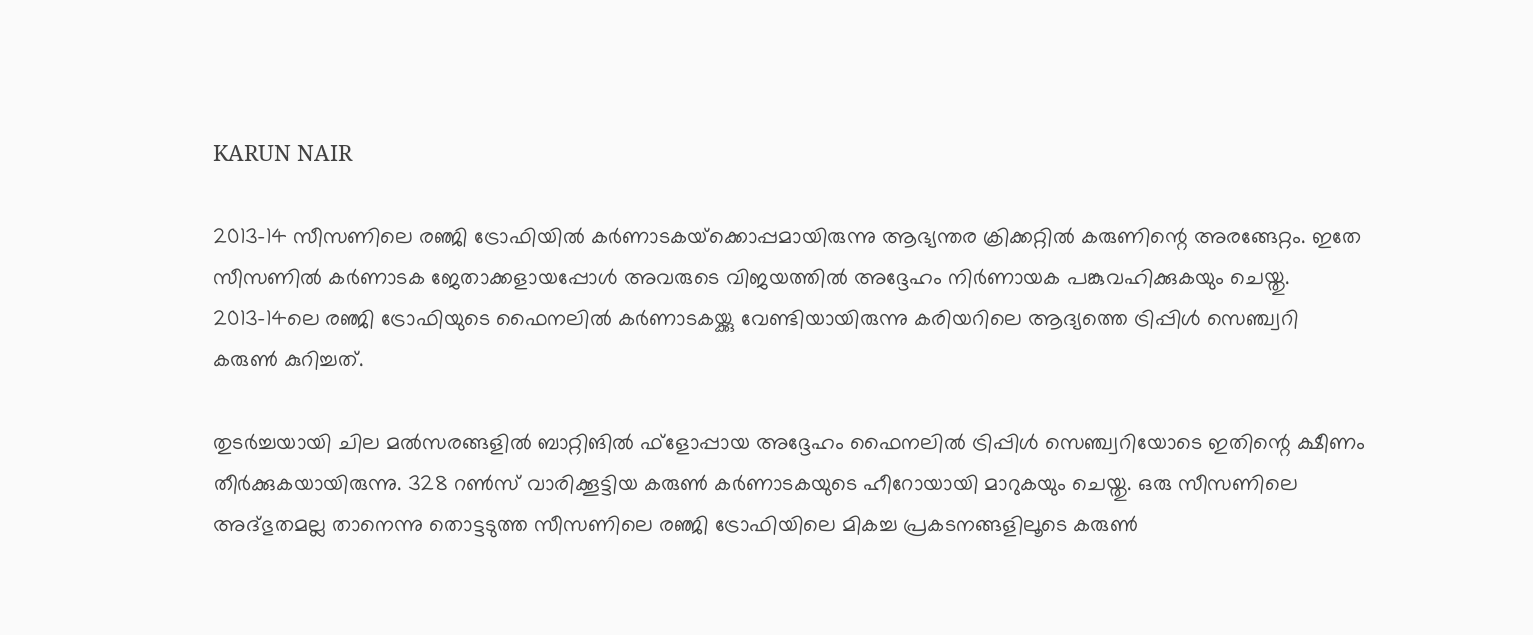KARUN NAIR

2013-14 സീസണിലെ രഞ്ജി ട്രോഫിയില്‍ കര്‍ണാടകയ്‌ക്കൊപ്പമായിരുന്നു ആഭ്യന്തര ക്രിക്കറ്റില്‍ കരുണിന്റെ അരങ്ങേറ്റം. ഇതേ സീസണില്‍ കര്‍ണാടക ജേതാക്കളായപ്പോള്‍ അവരുടെ വിജയത്തില്‍ അദ്ദേഹം നിര്‍ണായക പങ്കുവഹിക്കുകയും ചെയ്തു. 2013-14ലെ രഞ്ജി ട്രോഫിയുടെ ഫൈനലില്‍ കര്‍ണാടകയ്ക്കു വേണ്ടിയായിരുന്നു കരിയറിലെ ആദ്യത്തെ ട്രിപ്പിള്‍ സെഞ്ച്വറി കരുണ്‍ കുറിച്ചത്.

തുടര്‍ച്ചയായി ചില മല്‍സരങ്ങളില്‍ ബാറ്റിങില്‍ ഫ്‌ളോപ്പായ അദ്ദേഹം ഫൈനലില്‍ ട്രിപ്പിള്‍ സെഞ്ച്വറിയോടെ ഇതിന്റെ ക്ഷീണം തീര്‍ക്കുകയായിരുന്നു. 328 റണ്‍സ് വാരിക്കൂട്ടിയ കരുണ്‍ കര്‍ണാടകയുടെ ഹീറോയായി മാറുകയും ചെയ്തു. ഒരു സീസണിലെ അദ്ഭുതമല്ല താനെന്നു തൊട്ടടുത്ത സീസണിലെ രഞ്ജി ട്രോഫിയിലെ മികച്ച പ്രകടനങ്ങളിലൂടെ കരുണ്‍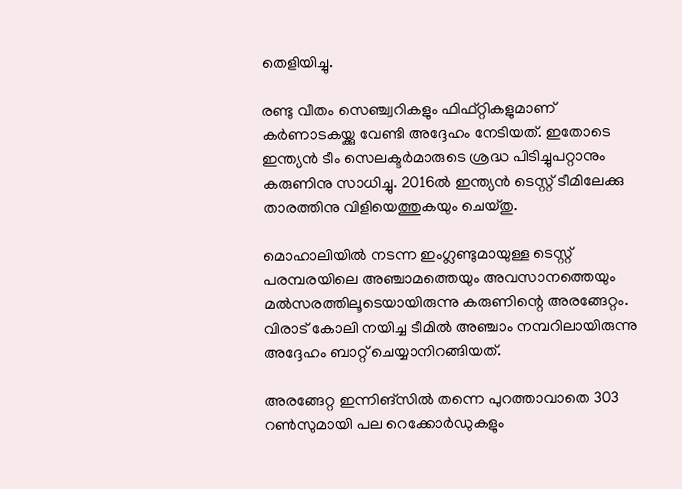തെളിയിച്ചു.

രണ്ടു വീതം സെഞ്ച്വറികളും ഫിഫ്റ്റികളുമാണ് കര്‍ണാടകയ്ക്കു വേണ്ടി അദ്ദേഹം നേടിയത്. ഇതോടെ ഇന്ത്യന്‍ ടീം സെലക്ടര്‍മാരുടെ ശ്രദ്ധ പിടിച്ചുപറ്റാനും കരുണിനു സാധിച്ചു. 2016ല്‍ ഇന്ത്യന്‍ ടെസ്റ്റ് ടീമിലേക്കു താരത്തിനു വിളിയെത്തുകയും ചെയ്തു.

മൊഹാലിയില്‍ നടന്ന ഇംഗ്ലണ്ടുമായുള്ള ടെസ്റ്റ് പരമ്പരയിലെ അഞ്ചാമത്തെയും അവസാനത്തെയും മല്‍സരത്തിലൂടെയായിരുന്നു കരുണിന്റെ അരങ്ങേറ്റം. വിരാട് കോലി നയിച്ച ടീമില്‍ അഞ്ചാം നമ്പറിലായിരുന്നു അദ്ദേഹം ബാറ്റ് ചെയ്യാനിറങ്ങിയത്.

അരങ്ങേറ്റ ഇന്നിങ്‌സില്‍ തന്നെ പുറത്താവാതെ 303 റണ്‍സുമായി പല റെക്കോര്‍ഡുകളും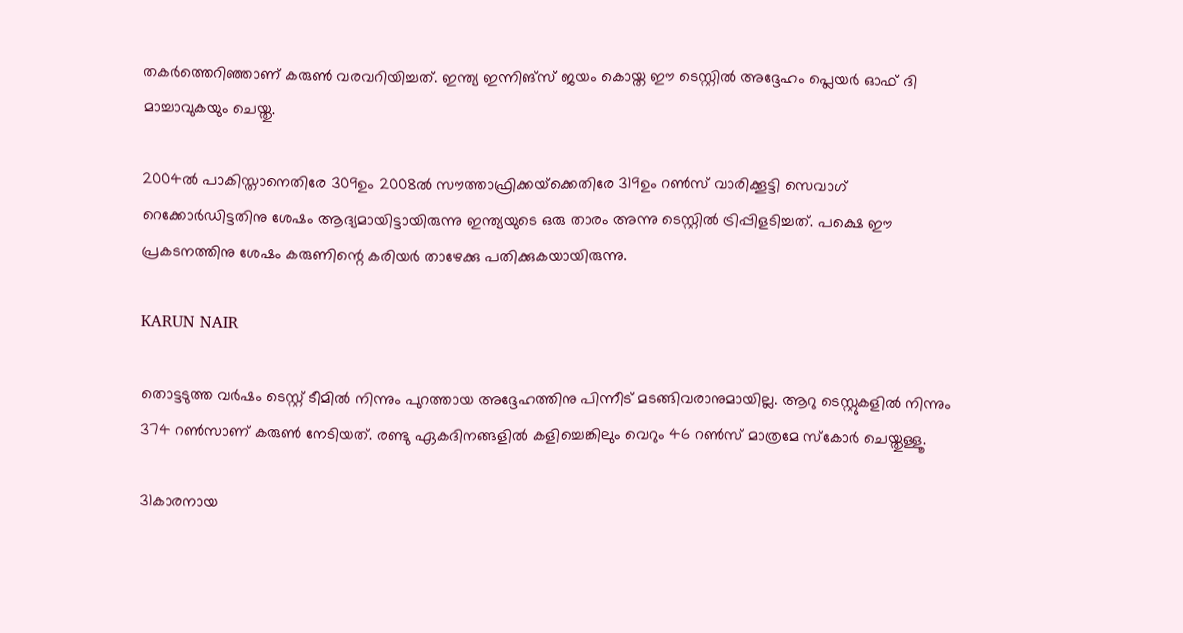തകര്‍ത്തെറിഞ്ഞാണ് കരുണ്‍ വരവറിയിച്ചത്. ഇന്ത്യ ഇന്നിങ്‌സ് ജയം കൊയ്ത ഈ ടെസ്റ്റില്‍ അദ്ദേഹം പ്ലെയര്‍ ഓഫ് ദി മാച്ചാവുകയും ചെയ്തു.

2004ല്‍ പാകിസ്താനെതിരേ 309ഉം 2008ല്‍ സൗത്താഫ്രിക്കയ്‌ക്കെതിരേ 319ഉം റണ്‍സ് വാരിക്കൂട്ടി സെവാഗ് റെക്കോര്‍ഡിട്ടതിനു ശേഷം ആദ്യമായിട്ടായിരുന്നു ഇന്ത്യയുടെ ഒരു താരം അന്നു ടെസ്റ്റില്‍ ട്രിപ്പിളടിച്ചത്. പക്ഷെ ഈ പ്രകടനത്തിനു ശേഷം കരുണിന്റെ കരിയര്‍ താഴേക്കു പതിക്കുകയായിരുന്നു.

KARUN NAIR

തൊട്ടടുത്ത വര്‍ഷം ടെസ്റ്റ് ടീമില്‍ നിന്നും പുറത്തായ അദ്ദേഹത്തിനു പിന്നീട് മടങ്ങിവരാനുമായില്ല. ആറു ടെസ്റ്റുകളില്‍ നിന്നും 374 റണ്‍സാണ് കരുണ്‍ നേടിയത്. രണ്ടു ഏകദിനങ്ങളില്‍ കളിച്ചെങ്കിലും വെറും 46 റണ്‍സ് മാത്രമേ സ്‌കോര്‍ ചെയ്തുള്ളൂ.

31കാരനായ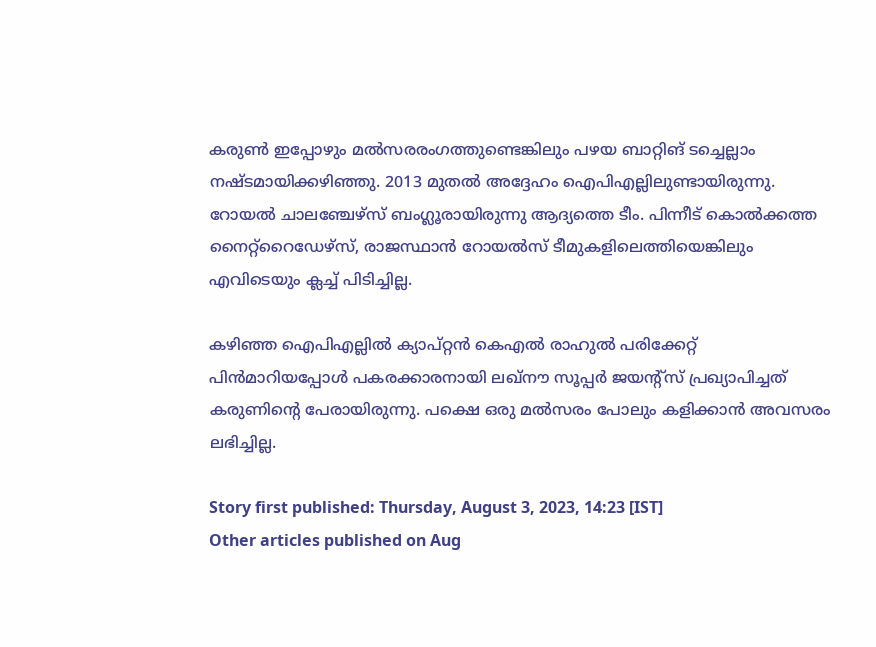കരുണ്‍ ഇപ്പോഴും മല്‍സരരംഗത്തുണ്ടെങ്കിലും പഴയ ബാറ്റിങ് ടച്ചെല്ലാം നഷ്ടമായിക്കഴിഞ്ഞു. 2013 മുതല്‍ അദ്ദേഹം ഐപിഎല്ലിലുണ്ടായിരുന്നു. റോയല്‍ ചാലഞ്ചേഴ്‌സ് ബംഗ്ലൂരായിരുന്നു ആദ്യത്തെ ടീം. പിന്നീട് കൊല്‍ക്കത്ത നൈറ്റ്‌റൈഡേഴ്‌സ്, രാജസ്ഥാന്‍ റോയല്‍സ് ടീമുകളിലെത്തിയെങ്കിലും എവിടെയും ക്ലച്ച് പിടിച്ചില്ല.

കഴിഞ്ഞ ഐപിഎല്ലില്‍ ക്യാപ്റ്റന്‍ കെഎല്‍ രാഹുല്‍ പരിക്കേറ്റ് പിന്‍മാറിയപ്പോള്‍ പകരക്കാരനായി ലഖ്‌നൗ സൂപ്പര്‍ ജയന്റ്‌സ് പ്രഖ്യാപിച്ചത് കരുണിന്റെ പേരായിരുന്നു. പക്ഷെ ഒരു മല്‍സരം പോലും കളിക്കാന്‍ അവസരം ലഭിച്ചില്ല.

Story first published: Thursday, August 3, 2023, 14:23 [IST]
Other articles published on Aug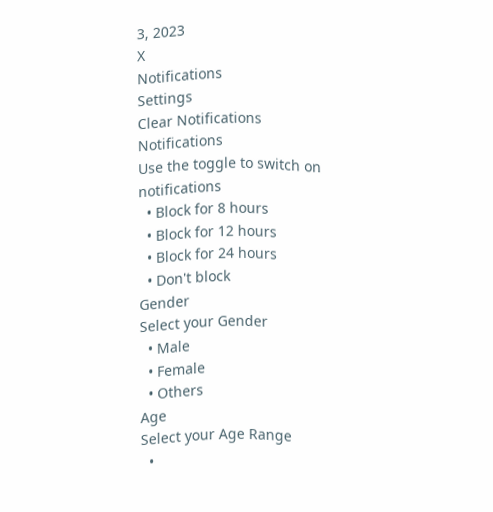3, 2023
X
Notifications
Settings
Clear Notifications
Notifications
Use the toggle to switch on notifications
  • Block for 8 hours
  • Block for 12 hours
  • Block for 24 hours
  • Don't block
Gender
Select your Gender
  • Male
  • Female
  • Others
Age
Select your Age Range
  •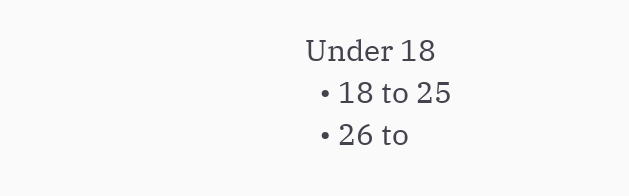Under 18
  • 18 to 25
  • 26 to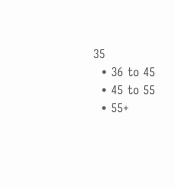35
  • 36 to 45
  • 45 to 55
  • 55+